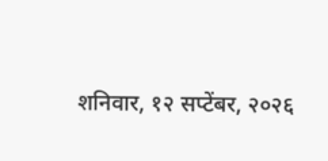शनिवार, १२ सप्टेंबर, २०२६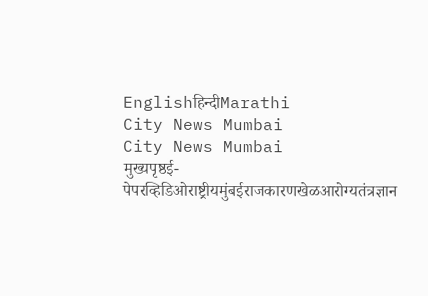Englishहिन्दीMarathi
City News Mumbai
City News Mumbai
मुख्यपृष्ठई-पेपरव्हिडिओराष्ट्रीयमुंबईराजकारणखेळआरोग्यतंत्रज्ञान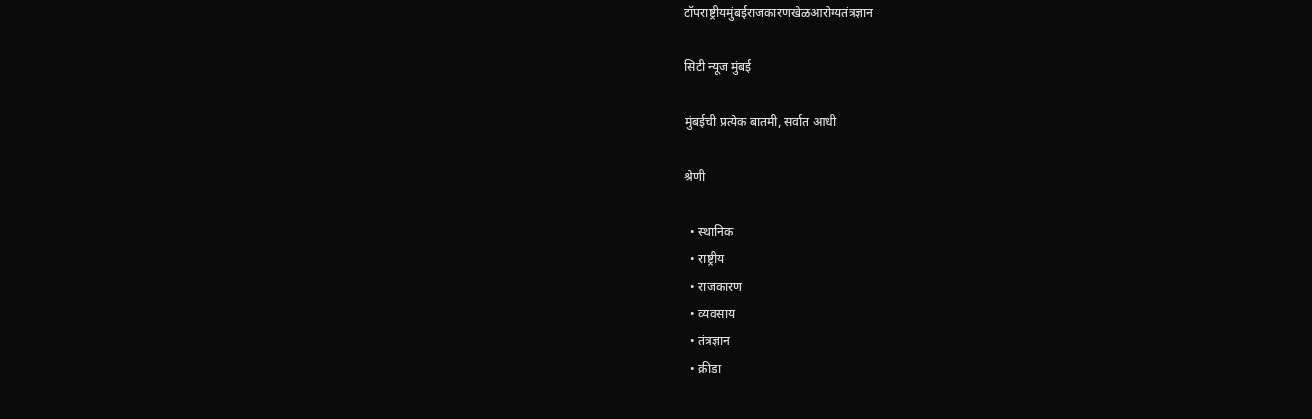टॉपराष्ट्रीयमुंबईराजकारणखेळआरोग्यतंत्रज्ञान

सिटी न्यूज मुंबई

मुंबईची प्रत्येक बातमी, सर्वात आधी

श्रेणी

  • स्थानिक
  • राष्ट्रीय
  • राजकारण
  • व्यवसाय
  • तंत्रज्ञान
  • क्रीडा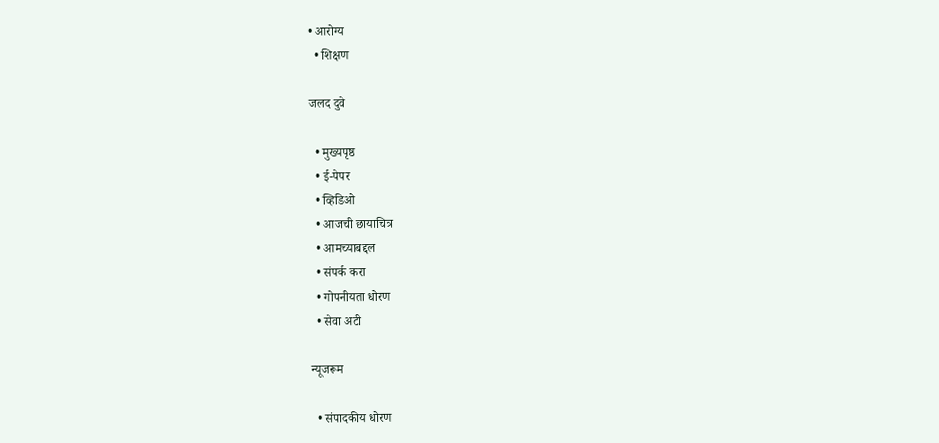• आरोग्य
  • शिक्षण

जलद दुवे

  • मुख्यपृष्ठ
  • ई-पेपर
  • व्हिडिओ
  • आजची छायाचित्र
  • आमच्याबद्दल
  • संपर्क करा
  • गोपनीयता धोरण
  • सेवा अटी

न्यूजरूम

  • संपादकीय धोरण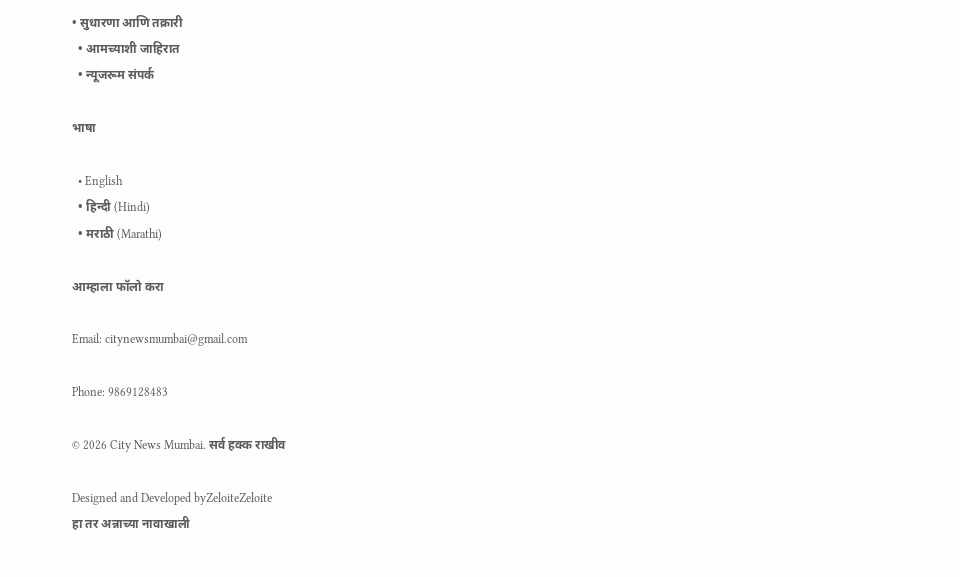• सुधारणा आणि तक्रारी
  • आमच्याशी जाहिरात
  • न्यूजरूम संपर्क

भाषा

  • English
  • हिन्दी (Hindi)
  • मराठी (Marathi)

आम्हाला फॉलो करा

Email: citynewsmumbai@gmail.com

Phone: 9869128483

© 2026 City News Mumbai. सर्व हक्क राखीव

Designed and Developed byZeloiteZeloite
हा तर अन्नाच्या नावाखाली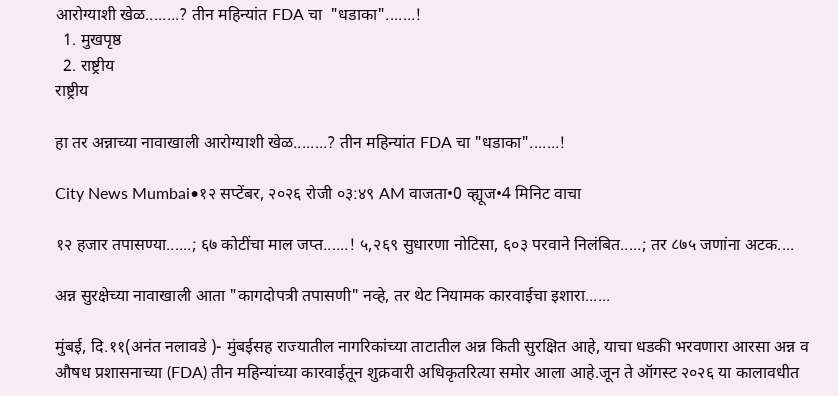आरोग्याशी खेळ........? तीन महिन्यांत FDA चा  "धडाका".......!
  1. मुखपृष्ठ
  2. राष्ट्रीय
राष्ट्रीय

हा तर अन्नाच्या नावाखाली आरोग्याशी खेळ........? तीन महिन्यांत FDA चा "धडाका".......!

City News Mumbai•१२ सप्टेंबर, २०२६ रोजी ०३:४९ AM वाजता•0 व्ह्यूज•4 मिनिट वाचा

१२ हजार तपासण्या......; ६७ कोटींचा माल जप्त......! ५,२६९ सुधारणा नोटिसा, ६०३ परवाने निलंबित.....; तर ८७५ जणांना अटक....

अन्न सुरक्षेच्या नावाखाली आता "कागदोपत्री तपासणी" नव्हे, तर थेट नियामक कारवाईचा इशारा......

मुंबई, दि.११(अनंत नलावडे )- मुंबईसह राज्यातील नागरिकांच्या ताटातील अन्न किती सुरक्षित आहे, याचा धडकी भरवणारा आरसा अन्न व औषध प्रशासनाच्या (FDA) तीन महिन्यांच्या कारवाईतून शुक्रवारी अधिकृतरित्या समोर आला आहे.जून ते ऑगस्ट २०२६ या कालावधीत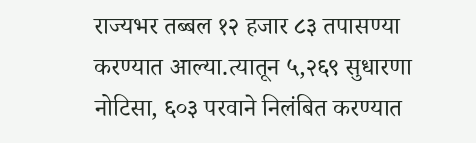राज्यभर तब्बल १२ हजार ८३ तपासण्या करण्यात आल्या.त्यातून ५,२६९ सुधारणा नोटिसा, ६०३ परवाने निलंबित करण्यात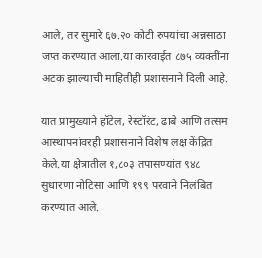आले, तर सुमारे ६७.२० कोटी रुपयांचा अन्नसाठा जप्त करण्यात आला.या कारवाईत ८७५ व्यक्तींना अटक झाल्याची माहितीही प्रशासनाने दिली आहे.

यात प्रामुख्याने हॉटेल, रेस्टॉरंट, ढाबे आणि तत्सम आस्थापनांवरही प्रशासनाने विशेष लक्ष केंद्रित केले.या क्षेत्रातील १,८०३ तपासण्यांत ९४८ सुधारणा नोटिसा आणि १९९ परवाने निलंबित करण्यात आले.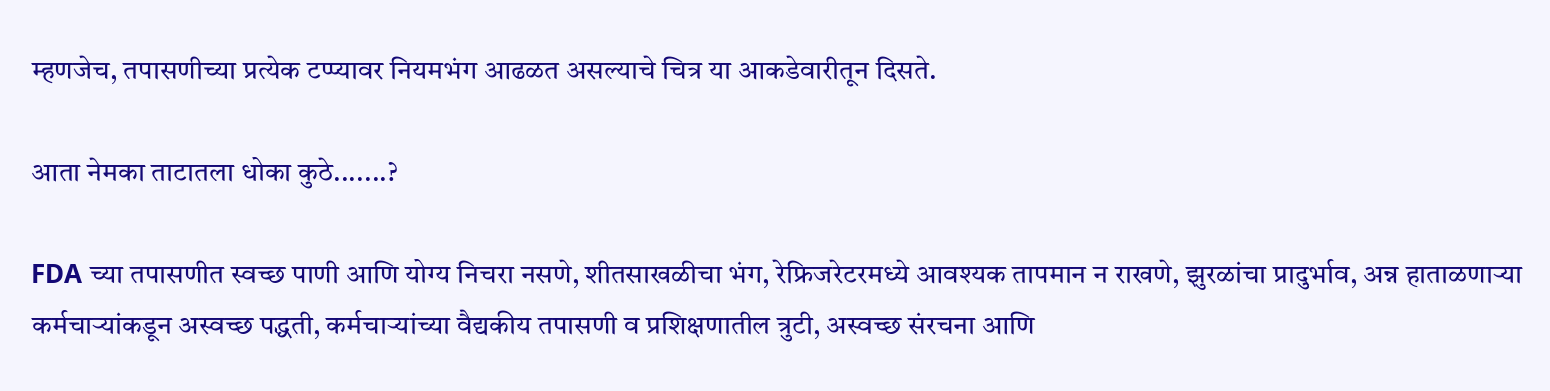म्हणजेच, तपासणीच्या प्रत्येक टप्प्यावर नियमभंग आढळत असल्याचे चित्र या आकडेवारीतून दिसते.

आता नेमका ताटातला धोका कुठे.......?

FDA च्या तपासणीत स्वच्छ पाणी आणि योग्य निचरा नसणे, शीतसाखळीचा भंग, रेफ्रिजरेटरमध्ये आवश्यक तापमान न राखणे, झुरळांचा प्रादुर्भाव, अन्न हाताळणाऱ्या कर्मचाऱ्यांकडून अस्वच्छ पद्धती, कर्मचाऱ्यांच्या वैद्यकीय तपासणी व प्रशिक्षणातील त्रुटी, अस्वच्छ संरचना आणि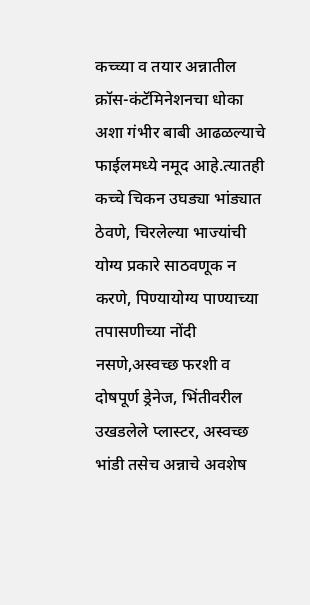कच्च्या व तयार अन्नातील क्रॉस-कंटॅमिनेशनचा धोका अशा गंभीर बाबी आढळल्याचे फाईलमध्ये नमूद आहे.त्यातही
कच्चे चिकन उघड्या भांड्यात ठेवणे, चिरलेल्या भाज्यांची योग्य प्रकारे साठवणूक न करणे, पिण्यायोग्य पाण्याच्या तपासणीच्या नोंदी नसणे,अस्वच्छ फरशी व दोषपूर्ण ड्रेनेज, भिंतीवरील उखडलेले प्लास्टर, अस्वच्छ भांडी तसेच अन्नाचे अवशेष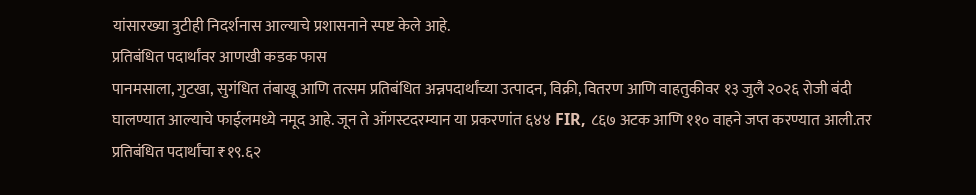यांसारख्या त्रुटीही निदर्शनास आल्याचे प्रशासनाने स्पष्ट केले आहे.
प्रतिबंधित पदार्थांवर आणखी कडक फास
पानमसाला, गुटखा, सुगंधित तंबाखू आणि तत्सम प्रतिबंधित अन्नपदार्थांच्या उत्पादन, विक्री, वितरण आणि वाहतुकीवर १३ जुलै २०२६ रोजी बंदी घालण्यात आल्याचे फाईलमध्ये नमूद आहे. जून ते ऑगस्टदरम्यान या प्रकरणांत ६४४ FIR, ८६७ अटक आणि ११० वाहने जप्त करण्यात आली.तर प्रतिबंधित पदार्थांचा ₹१९.६२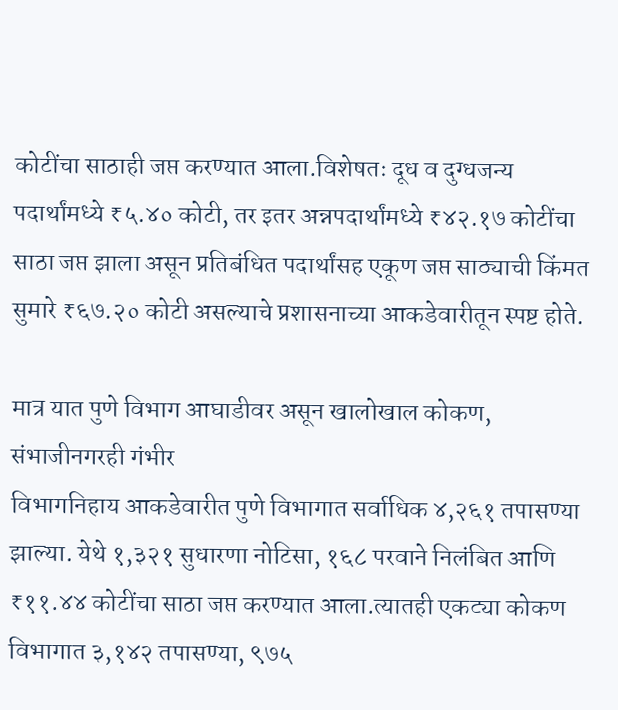कोटींचा साठाही जप्त करण्यात आला.विशेषतः दूध व दुग्धजन्य पदार्थांमध्ये ₹५.४० कोटी, तर इतर अन्नपदार्थांमध्ये ₹४२.१७ कोटींचा साठा जप्त झाला असून प्रतिबंधित पदार्थांसह एकूण जप्त साठ्याची किंमत सुमारे ₹६७.२० कोटी असल्याचे प्रशासनाच्या आकडेवारीतून स्पष्ट होते.

मात्र यात पुणे विभाग आघाडीवर असून खालोखाल कोकण, संभाजीनगरही गंभीर
विभागनिहाय आकडेवारीत पुणे विभागात सर्वाधिक ४,२६१ तपासण्या झाल्या. येथे १,३२१ सुधारणा नोटिसा, १६८ परवाने निलंबित आणि ₹११.४४ कोटींचा साठा जप्त करण्यात आला.त्यातही एकट्या कोकण विभागात ३,१४२ तपासण्या, ९७५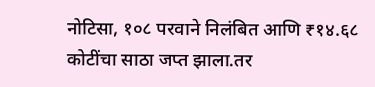नोटिसा, १०८ परवाने निलंबित आणि ₹१४.६८ कोटींचा साठा जप्त झाला.तर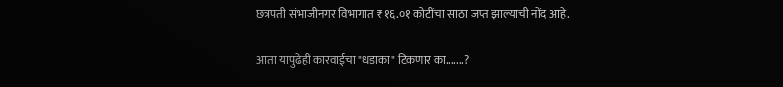छत्रपती संभाजीनगर विभागात ₹१६.०१ कोटींचा साठा जप्त झाल्याची नोंद आहे.

आता यापुढेही कारवाईचा "धडाका" टिकणार का.......?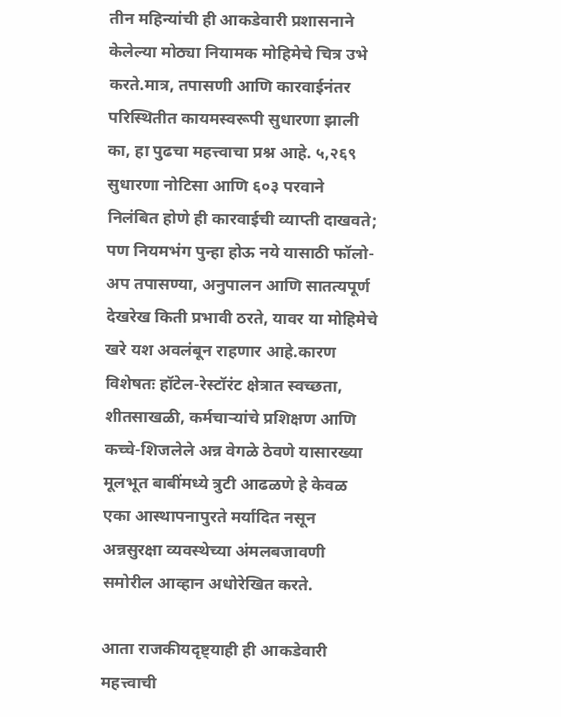तीन महिन्यांची ही आकडेवारी प्रशासनाने केलेल्या मोठ्या नियामक मोहिमेचे चित्र उभे करते.मात्र, तपासणी आणि कारवाईनंतर परिस्थितीत कायमस्वरूपी सुधारणा झाली का, हा पुढचा महत्त्वाचा प्रश्न आहे. ५,२६९ सुधारणा नोटिसा आणि ६०३ परवाने निलंबित होणे ही कारवाईची व्याप्ती दाखवते; पण नियमभंग पुन्हा होऊ नये यासाठी फॉलो-अप तपासण्या, अनुपालन आणि सातत्यपूर्ण देखरेख किती प्रभावी ठरते, यावर या मोहिमेचे खरे यश अवलंबून राहणार आहे.कारण विशेषतः हॉटेल-रेस्टॉरंट क्षेत्रात स्वच्छता, शीतसाखळी, कर्मचाऱ्यांचे प्रशिक्षण आणि कच्चे-शिजलेले अन्न वेगळे ठेवणे यासारख्या मूलभूत बाबींमध्ये त्रुटी आढळणे हे केवळ एका आस्थापनापुरते मर्यादित नसून अन्नसुरक्षा व्यवस्थेच्या अंमलबजावणी समोरील आव्हान अधोरेखित करते.

आता राजकीयदृष्ट्याही ही आकडेवारी महत्त्वाची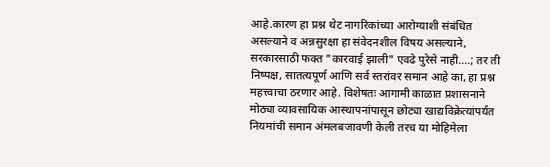आहे.कारण हा प्रश्न थेट नागरिकांच्या आरोग्याशी संबंधित असल्याने व अन्नसुरक्षा हा संवेदनशील विषय असल्याने, सरकारसाठी फक्त "कारवाई झाली" एवढे पुरेसे नाही....; तर ती निष्पक्ष, सातत्यपूर्ण आणि सर्व स्तरांवर समान आहे का, हा प्रश्न महत्त्वाचा ठरणार आहे. विशेषतः आगामी काळात प्रशासनाने मोठ्या व्यावसायिक आस्थापनांपासून छोट्या खाद्यविक्रेत्यांपर्यंत नियमांची समान अंमलबजावणी केली तरच या मोहिमेला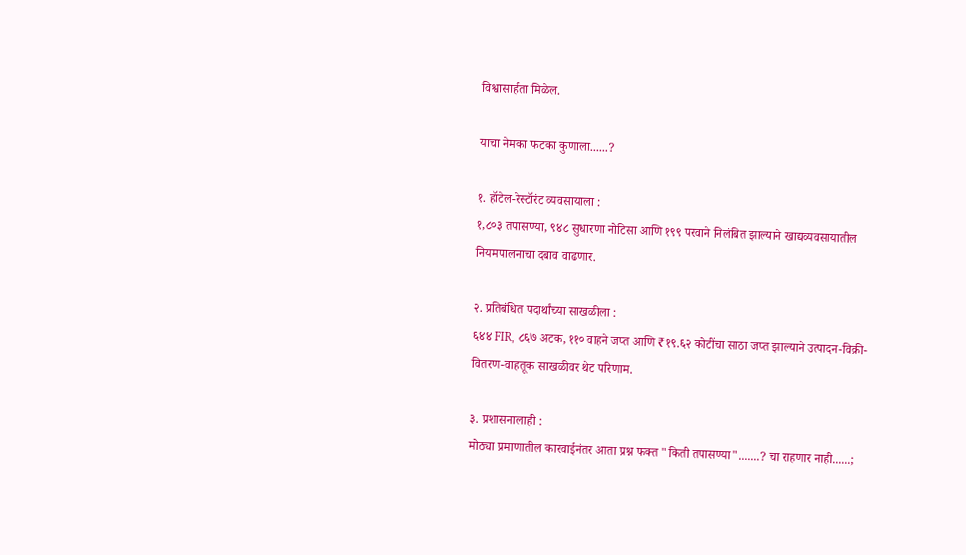विश्वासार्हता मिळेल.

याचा नेमका फटका कुणाला......?

१. हॉटेल-रेस्टॉरंट व्यवसायाला :
१,८०३ तपासण्या, ९४८ सुधारणा नोटिसा आणि १९९ परवाने निलंबित झाल्याने खाद्यव्यवसायातील नियमपालनाचा दबाव वाढणार.

२. प्रतिबंधित पदार्थांच्या साखळीला :
६४४ FIR, ८६७ अटक, ११० वाहने जप्त आणि ₹१९.६२ कोटींचा साठा जप्त झाल्याने उत्पादन-विक्री-वितरण-वाहतूक साखळीवर थेट परिणाम.

३. प्रशासनालाही :
मोठ्या प्रमाणातील कारवाईनंतर आता प्रश्न फक्त "किती तपासण्या".......? चा राहणार नाही......;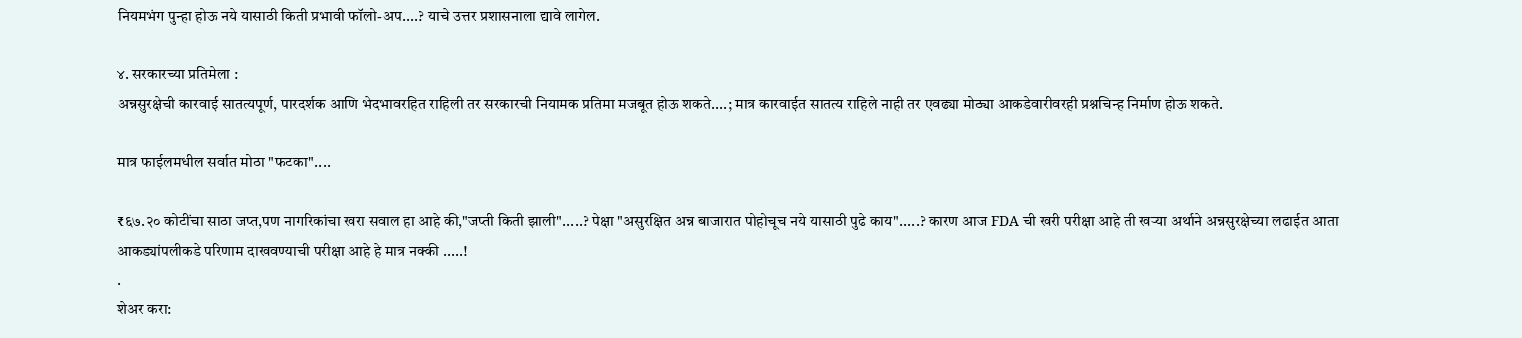नियमभंग पुन्हा होऊ नये यासाठी किती प्रभावी फॉलो-अप....? याचे उत्तर प्रशासनाला द्यावे लागेल.

४. सरकारच्या प्रतिमेला :
अन्नसुरक्षेची कारवाई सातत्यपूर्ण, पारदर्शक आणि भेदभावरहित राहिली तर सरकारची नियामक प्रतिमा मजबूत होऊ शकते....; मात्र कारवाईत सातत्य राहिले नाही तर एवढ्या मोठ्या आकडेवारीवरही प्रश्नचिन्ह निर्माण होऊ शकते.

मात्र फाईलमधील सर्वात मोठा "फटका"....

₹६७.२० कोटींचा साठा जप्त,पण नागरिकांचा खरा सवाल हा आहे की,"जप्ती किती झाली".....? पेक्षा "असुरक्षित अन्न बाजारात पोहोचूच नये यासाठी पुढे काय".....? कारण आज FDA ची खरी परीक्षा आहे ती खऱ्या अर्थाने अन्नसुरक्षेच्या लढाईत आता आकड्यांपलीकडे परिणाम दाखवण्याची परीक्षा आहे हे मात्र नक्की .....!
.
शेअर करा: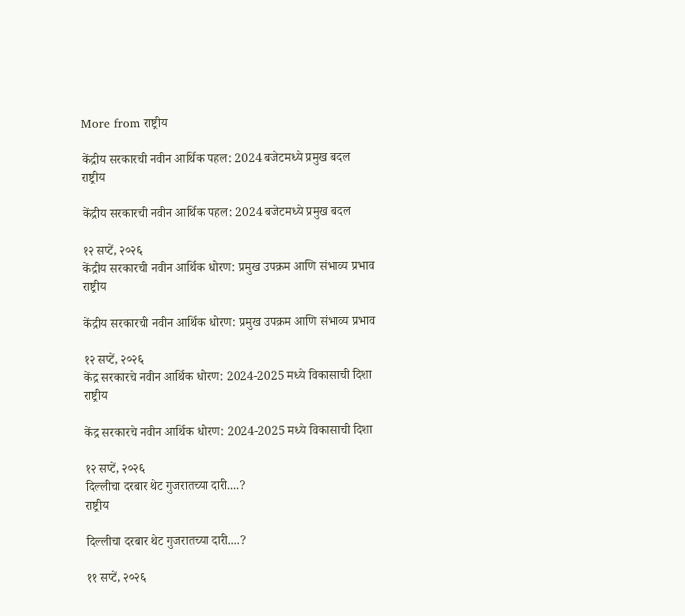More from राष्ट्रीय

केंद्रीय सरकारची नवीन आर्थिक पहल: 2024 बजेटमध्ये प्रमुख बदल
राष्ट्रीय

केंद्रीय सरकारची नवीन आर्थिक पहल: 2024 बजेटमध्ये प्रमुख बदल

१२ सप्टें, २०२६
केंद्रीय सरकारची नवीन आर्थिक धोरण: प्रमुख उपक्रम आणि संभाव्य प्रभाव
राष्ट्रीय

केंद्रीय सरकारची नवीन आर्थिक धोरण: प्रमुख उपक्रम आणि संभाव्य प्रभाव

१२ सप्टें, २०२६
केंद्र सरकारचे नवीन आर्थिक धोरण: 2024-2025 मध्ये विकासाची दिशा
राष्ट्रीय

केंद्र सरकारचे नवीन आर्थिक धोरण: 2024-2025 मध्ये विकासाची दिशा

१२ सप्टें, २०२६
दिल्लीचा दरबार थेट गुजरातच्या दारी....?
राष्ट्रीय

दिल्लीचा दरबार थेट गुजरातच्या दारी....?

११ सप्टें, २०२६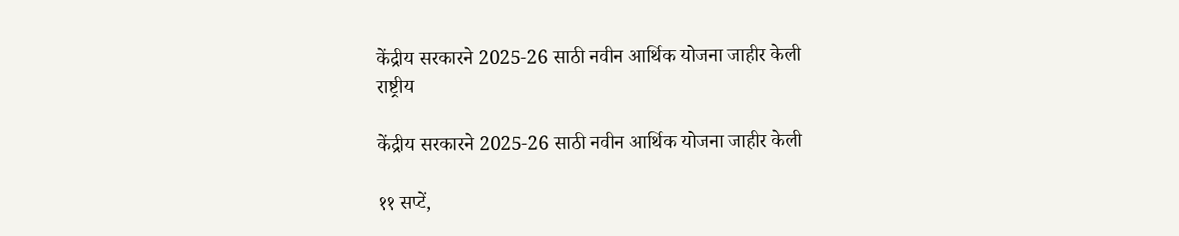केंद्रीय सरकारने 2025‑26 साठी नवीन आर्थिक योजना जाहीर केली
राष्ट्रीय

केंद्रीय सरकारने 2025‑26 साठी नवीन आर्थिक योजना जाहीर केली

११ सप्टें,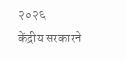२०२६
केंद्रीय सरकारने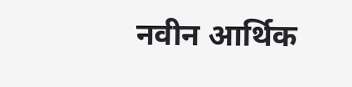नवीन आर्थिक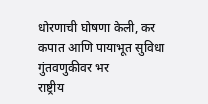धोरणाची घोषणा केली, कर कपात आणि पायाभूत सुविधा गुंतवणुकीवर भर
राष्ट्रीय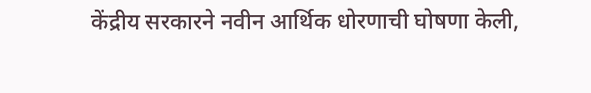केंद्रीय सरकारने नवीन आर्थिक धोरणाची घोषणा केली,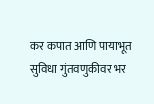कर कपात आणि पायाभूत सुविधा गुंतवणुकीवर भर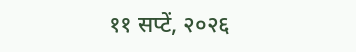११ सप्टें, २०२६